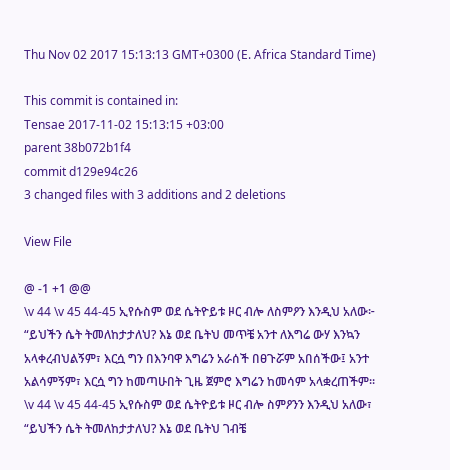Thu Nov 02 2017 15:13:13 GMT+0300 (E. Africa Standard Time)

This commit is contained in:
Tensae 2017-11-02 15:13:15 +03:00
parent 38b072b1f4
commit d129e94c26
3 changed files with 3 additions and 2 deletions

View File

@ -1 +1 @@
\v 44 \v 45 44-45 ኢየሱስም ወደ ሴትዮይቱ ዞር ብሎ ለስምዖን እንዲህ አለው፦ “ይህችን ሴት ትመለከታታለህ? እኔ ወደ ቤትህ መጥቼ አንተ ለእግሬ ውሃ እንኳን አላቀረብህልኝም፣ እርሷ ግን በእንባዋ እግሬን አራሰች በፀጉሯም አበሰችው፤ አንተ አልሳምኝም፣ እርሷ ግን ከመጣሁበት ጊዜ ጀምሮ እግሬን ከመሳም አላቋረጠችም።
\v 44 \v 45 44-45 ኢየሱስም ወደ ሴትዮይቱ ዞር ብሎ ስምዖንን እንዲህ አለው፣ “ይህችን ሴት ትመለከታታለህ? እኔ ወደ ቤትህ ገብቼ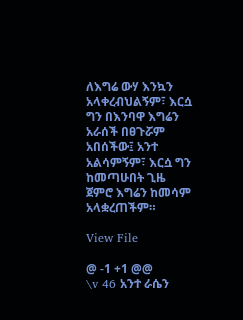ለእግሬ ውሃ እንኳን አላቀረብህልኝም፣ እርሷ ግን በእንባዋ እግሬን አራሰች በፀጉሯም አበሰችው፤ አንተ አልሳምኝም፣ እርሷ ግን ከመጣሁበት ጊዜ ጀምሮ እግሬን ከመሳም አላቋረጠችም።

View File

@ -1 +1 @@
\v 46 አንተ ራሴን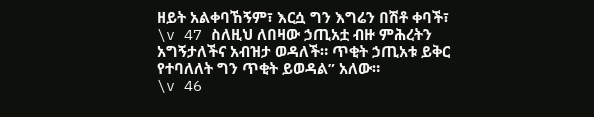ዘይት አልቀባኸኝም፣ እርሷ ግን እግሬን በሽቶ ቀባች፣ \v 47 ስለዚህ ለበዛው ኃጢአቷ ብዙ ምሕረትን አግኝታለችና አብዝታ ወዳለች። ጥቂት ኃጢአቱ ይቅር የተባለለት ግን ጥቂት ይወዳል” አለው።
\v 46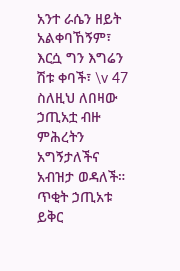አንተ ራሴን ዘይት አልቀባኸኝም፣ እርሷ ግን እግሬን ሽቱ ቀባች፣ \v 47 ስለዚህ ለበዛው ኃጢአቷ ብዙ ምሕረትን አግኝታለችና አብዝታ ወዳለች። ጥቂት ኃጢአቱ ይቅር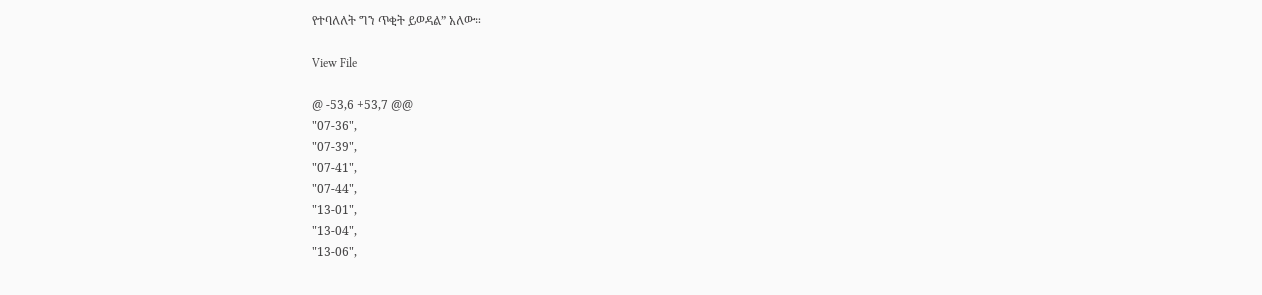የተባለለት ግን ጥቂት ይወዳል” አለው።

View File

@ -53,6 +53,7 @@
"07-36",
"07-39",
"07-41",
"07-44",
"13-01",
"13-04",
"13-06",